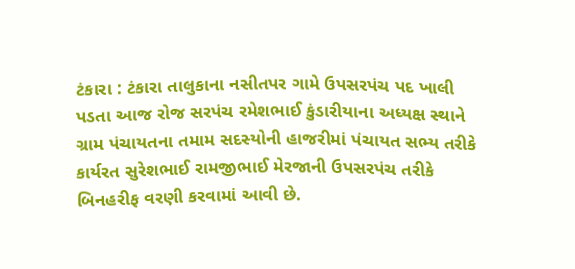ટંકારા : ટંકારા તાલુકાના નસીતપર ગામે ઉપસરપંચ પદ ખાલી પડતા આજ રોજ સરપંચ રમેશભાઈ કુંડારીયાના અધ્યક્ષ સ્થાને ગ્રામ પંચાયતના તમામ સદસ્યોની હાજરીમાં પંચાયત સભ્ય તરીકે કાર્યરત સુરેશભાઈ રામજીભાઈ મેરજાની ઉપસરપંચ તરીકે બિનહરીફ વરણી કરવામાં આવી છે.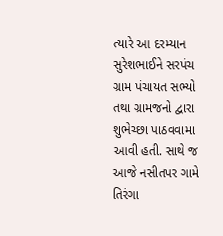ત્યારે આ દરમ્યાન સુરેશભાઈને સરપંચ ગ્રામ પંચાયત સભ્યો તથા ગ્રામજનો દ્વારા શુભેચ્છા પાઠવવામા આવી હતી. સાથે જ આજે નસીતપર ગામે તિરંગા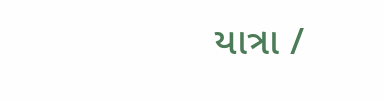યાત્રા /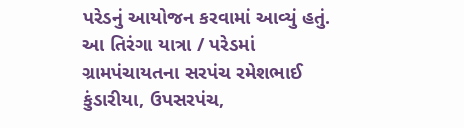પરેડનું આયોજન કરવામાં આવ્યું હતું. આ તિરંગા યાત્રા / પરેડમાં ગ્રામપંચાયતના સરપંચ રમેશભાઈ કુંડારીયા, ઉપસરપંચ,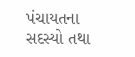પંચાયતના સદસ્યો તથા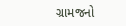ગ્રામજનો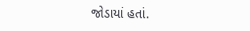જોડાયાં હતાં.